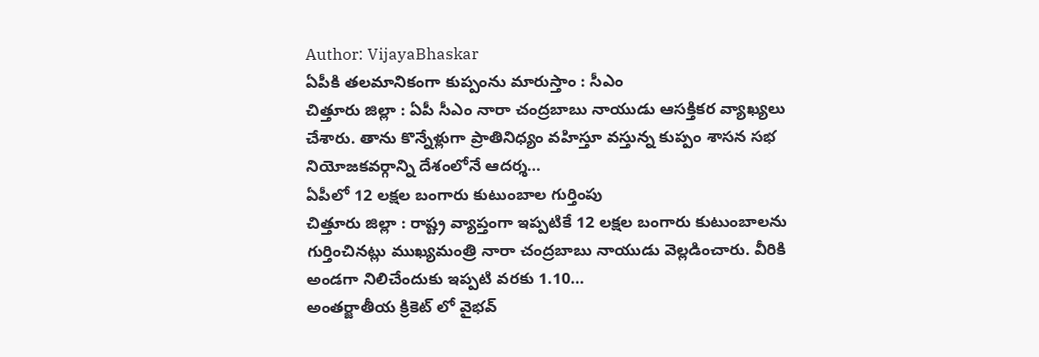Author: VijayaBhaskar
ఏపీకి తలమానికంగా కుప్పంను మారుస్తాం : సీఎం
చిత్తూరు జిల్లా : ఏపీ సీఎం నారా చంద్రబాబు నాయుడు ఆసక్తికర వ్యాఖ్యలు చేశారు. తాను కొన్నేళ్లుగా ప్రాతినిధ్యం వహిస్తూ వస్తున్న కుప్పం శాసన సభ నియోజకవర్గాన్ని దేశంలోనే ఆదర్శ…
ఏపీలో 12 లక్షల బంగారు కుటుంబాల గుర్తింపు
చిత్తూరు జిల్లా : రాష్ట్ర వ్యాప్తంగా ఇప్పటికే 12 లక్షల బంగారు కుటుంబాలను గుర్తించినట్లు ముఖ్యమంత్రి నారా చంద్రబాబు నాయుడు వెల్లడించారు. వీరికి అండగా నిలిచేందుకు ఇప్పటి వరకు 1.10…
అంతర్జాతీయ క్రికెట్ లో వైభవ్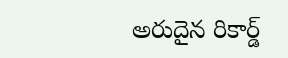అరుదైన రికార్డ్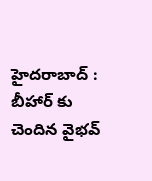హైదరాబాద్ : బీహార్ కు చెందిన వైభవ్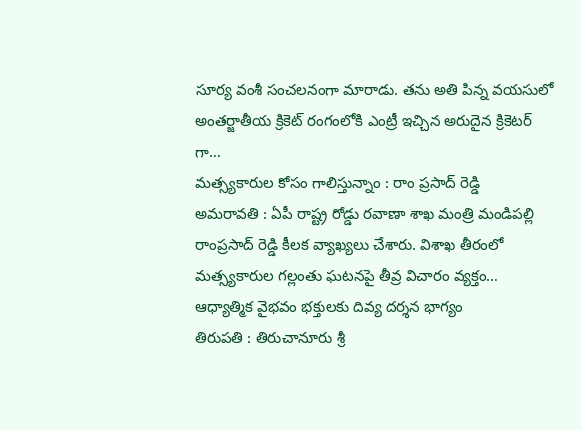సూర్య వంశీ సంచలనంగా మారాడు. తను అతి పిన్న వయసులో అంతర్జాతీయ క్రికెట్ రంగంలోకి ఎంట్రీ ఇచ్చిన అరుదైన క్రికెటర్ గా…
మత్స్యకారుల కోసం గాలిస్తున్నాం : రాం ప్రసాద్ రెడ్డి
అమరావతి : ఏపీ రాష్ట్ర రోడ్డు రవాణా శాఖ మంత్రి మండిపల్లి రాంప్రసాద్ రెడ్డి కీలక వ్యాఖ్యలు చేశారు. విశాఖ తీరంలో మత్స్యకారుల గల్లంతు ఘటనపై తీవ్ర విచారం వ్యక్తం…
ఆధ్యాత్మిక వైభవం భక్తులకు దివ్య దర్శన భాగ్యం
తిరుపతి : తిరుచానూరు శ్రీ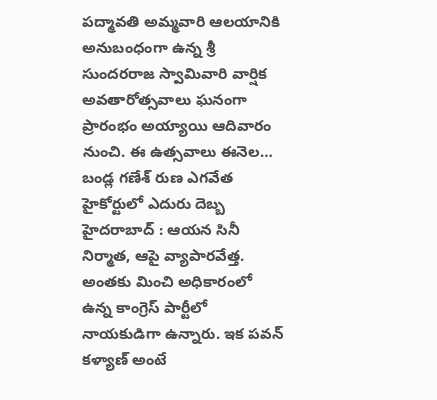పద్మావతి అమ్మవారి ఆలయానికి అనుబంధంగా ఉన్న శ్రీ సుందరరాజ స్వామివారి వార్షిక అవతారోత్సవాలు ఘనంగా ప్రారంభం అయ్యాయి ఆదివారం నుంచి. ఈ ఉత్సవాలు ఈనెల…
బండ్ల గణేశ్ రుణ ఎగవేత హైకోర్టులో ఎదురు దెబ్బ
హైదరాబాద్ : ఆయన సినీ నిర్మాత, ఆపై వ్యాపారవేత్త. అంతకు మించి అధికారంలో ఉన్న కాంగ్రెస్ పార్టీలో నాయకుడిగా ఉన్నారు. ఇక పవన్ కళ్యాణ్ అంటే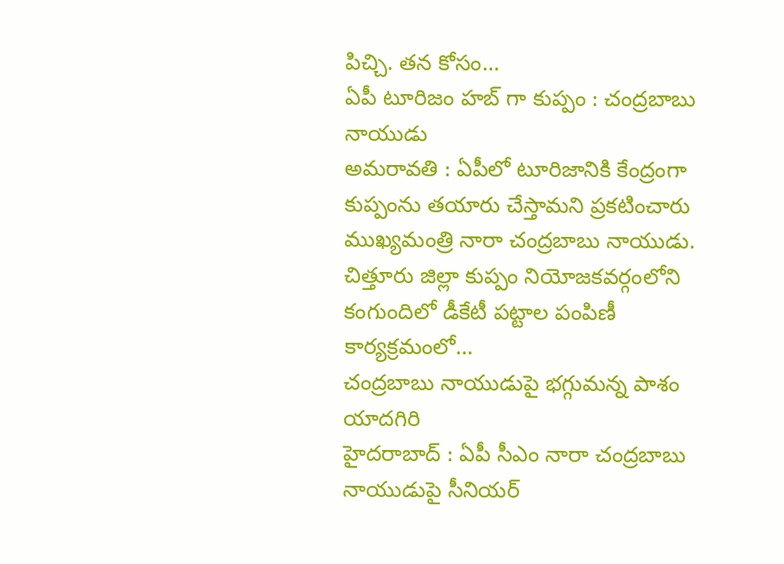పిచ్చి. తన కోసం…
ఏపీ టూరిజం హబ్ గా కుప్పం : చంద్రబాబు నాయుడు
అమరావతి : ఏపీలో టూరిజానికి కేంద్రంగా కుప్పంను తయారు చేస్తామని ప్రకటించారు ముఖ్యమంత్రి నారా చంద్రబాబు నాయుడు. చిత్తూరు జిల్లా కుప్పం నియోజకవర్గంలోని కంగుందిలో డీకేటీ పట్టాల పంపిణీ కార్యక్రమంలో…
చంద్రబాబు నాయుడుపై భగ్గుమన్న పాశం యాదగిరి
హైదరాబాద్ : ఏపీ సీఎం నారా చంద్రబాబు నాయుడుపై సీనియర్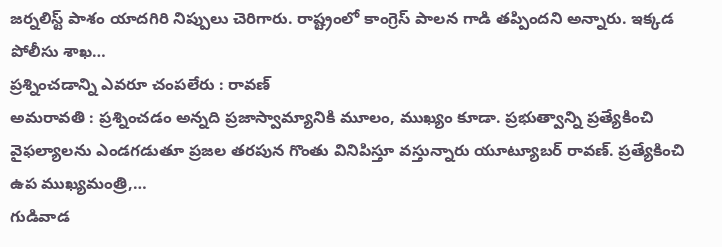జర్నలిస్ట్ పాశం యాదగిరి నిప్పులు చెరిగారు. రాష్ట్రంలో కాంగ్రెస్ పాలన గాడి తప్పిందని అన్నారు. ఇక్కడ పోలీసు శాఖ…
ప్రశ్నించడాన్ని ఎవరూ చంపలేరు : రావణ్
అమరావతి : ప్రశ్నించడం అన్నది ప్రజాస్వామ్యానికి మూలం, ముఖ్యం కూడా. ప్రభుత్వాన్ని ప్రత్యేకించి వైఫల్యాలను ఎండగడుతూ ప్రజల తరపున గొంతు వినిపిస్తూ వస్తున్నారు యూట్యూబర్ రావణ్. ప్రత్యేకించి ఉప ముఖ్యమంత్రి,…
గుడివాడ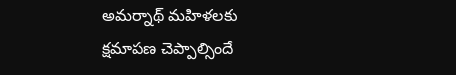అమర్నాథ్ మహిళలకు క్షమాపణ చెప్పాల్సిందే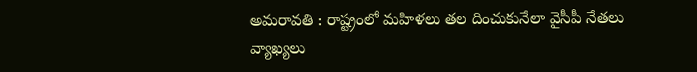అమరావతి : రాష్ట్రంలో మహిళలు తల దించుకునేలా వైసీపీ నేతలు వ్యాఖ్యలు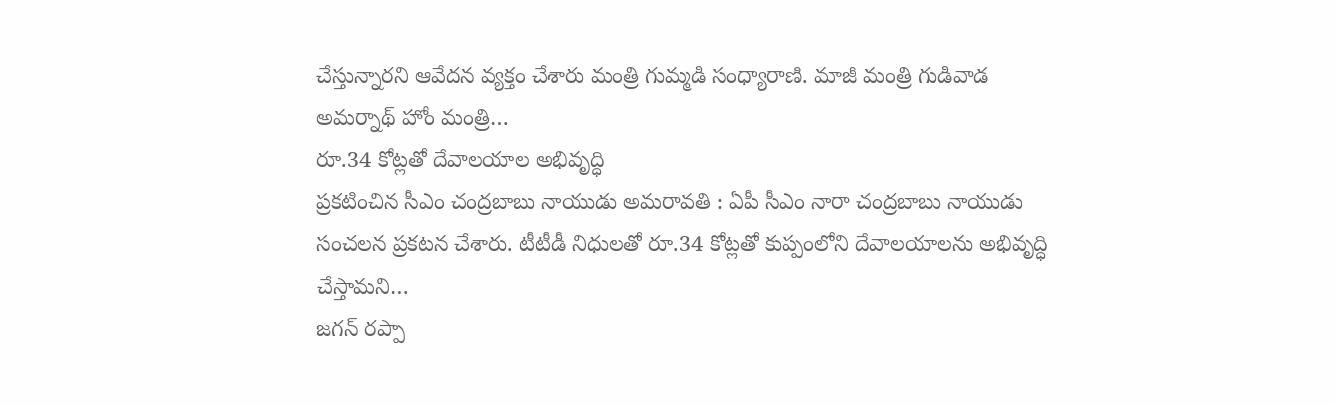చేస్తున్నారని ఆవేదన వ్యక్తం చేశారు మంత్రి గుమ్మడి సంధ్యారాణి. మాజీ మంత్రి గుడివాడ అమర్నాథ్ హోం మంత్రి…
రూ.34 కోట్లతో దేవాలయాల అభివృద్ధి
ప్రకటించిన సీఎం చంద్రబాబు నాయుడు అమరావతి : ఏపీ సీఎం నారా చంద్రబాబు నాయుడు సంచలన ప్రకటన చేశారు. టీటీడీ నిధులతో రూ.34 కోట్లతో కుప్పంలోని దేవాలయాలను అభివృద్ధి చేస్తామని…
జగన్ రప్పా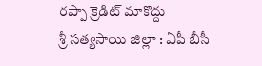రప్పా క్రెడిట్ మాకొద్దు
శ్రీ సత్యసాయి జిల్లా : ఏపీ బీసీ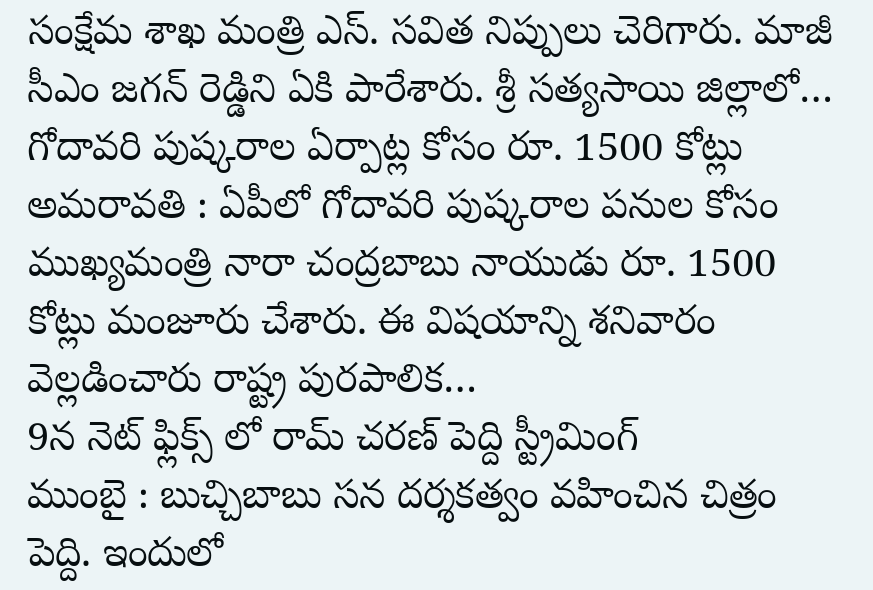సంక్షేమ శాఖ మంత్రి ఎస్. సవిత నిప్పులు చెరిగారు. మాజీ సీఎం జగన్ రెడ్డిని ఏకి పారేశారు. శ్రీ సత్యసాయి జిల్లాలో…
గోదావరి పుష్కరాల ఏర్పాట్ల కోసం రూ. 1500 కోట్లు
అమరావతి : ఏపీలో గోదావరి పుష్కరాల పనుల కోసం ముఖ్యమంత్రి నారా చంద్రబాబు నాయుడు రూ. 1500 కోట్లు మంజూరు చేశారు. ఈ విషయాన్ని శనివారం వెల్లడించారు రాష్ట్ర పురపాలిక…
9న నెట్ ఫ్లిక్స్ లో రామ్ చరణ్ పెద్ది స్ట్రీమింగ్
ముంబై : బుచ్చిబాబు సన దర్శకత్వం వహించిన చిత్రం పెద్ది. ఇందులో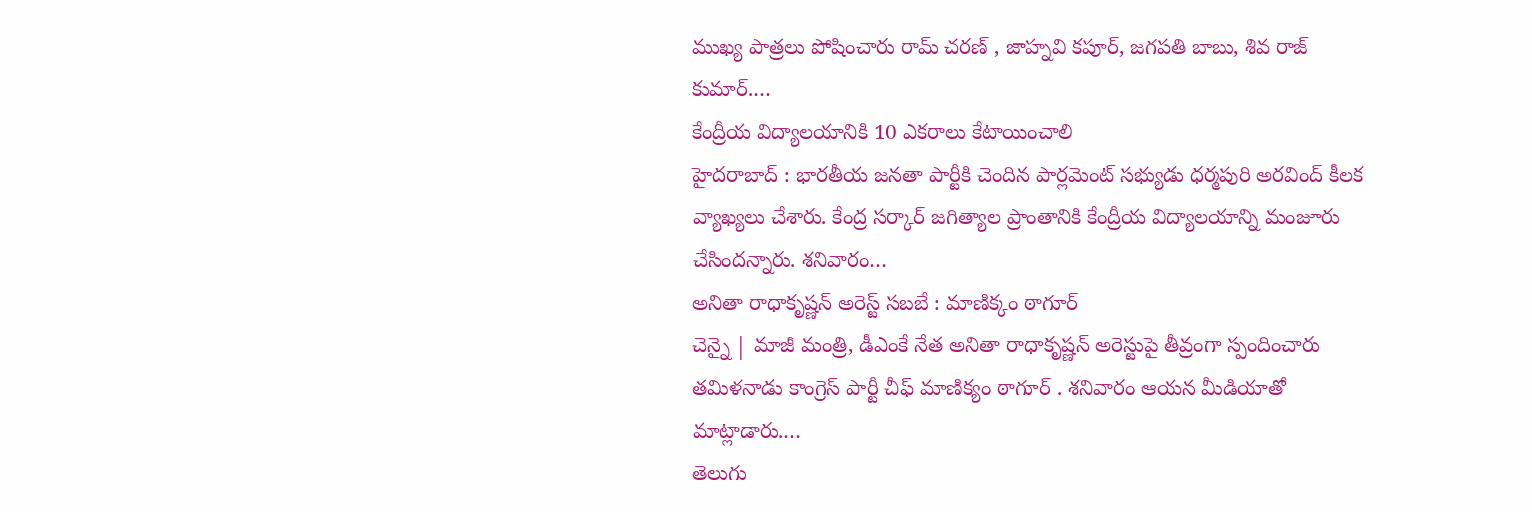ముఖ్య పాత్రలు పోషించారు రామ్ చరణ్ , జాహ్నవి కపూర్, జగపతి బాబు, శివ రాజ్ కుమార్.…
కేంద్రీయ విద్యాలయానికి 10 ఎకరాలు కేటాయించాలి
హైదరాబాద్ : భారతీయ జనతా పార్టీకి చెందిన పార్లమెంట్ సభ్యుడు ధర్మపురి అరవింద్ కీలక వ్యాఖ్యలు చేశారు. కేంద్ర సర్కార్ జగిత్యాల ప్రాంతానికి కేంద్రీయ విద్యాలయాన్ని మంజూరు చేసిందన్నారు. శనివారం…
అనితా రాధాకృష్ణన్ అరెస్ట్ సబబే : మాణిక్కం ఠాగూర్
చెన్నై | మాజీ మంత్రి, డీఎంకే నేత అనితా రాధాకృష్ణన్ అరెస్టుపై తీవ్రంగా స్పందించారు తమిళనాడు కాంగ్రెస్ పార్టీ చీఫ్ మాణిక్యం ఠాగూర్ . శనివారం ఆయన మీడియాతో మాట్లాడారు.…
తెలుగు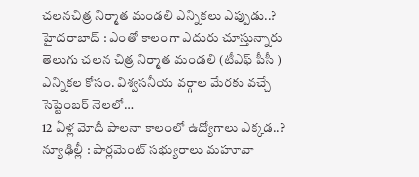చలనచిత్ర నిర్మాత మండలి ఎన్నికలు ఎప్పుడు..?
హైదరాబాద్ : ఎంతో కాలంగా ఎదురు చూస్తున్నారు తెలుగు చలన చిత్ర నిర్మాత మండలి (టీఎఫ్ పీసీ ) ఎన్నికల కోసం. విశ్వసనీయ వర్గాల మేరకు వచ్చే సెప్టెంబర్ నెలలో…
12 ఏళ్ల మోదీ పాలనా కాలంలో ఉద్యోగాలు ఎక్కడ..?
న్యూఢిల్లీ : పార్లమెంట్ సభ్యురాలు మహూవా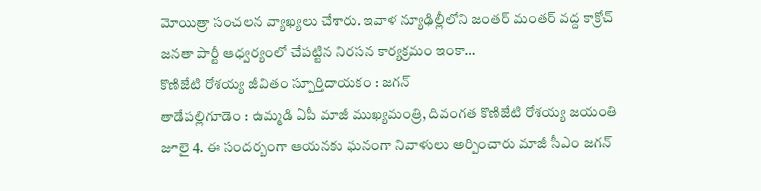మోయిత్రా సంచలన వ్యాఖ్యలు చేశారు. ఇవాళ న్యూఢిల్లీలోని జంతర్ మంతర్ వద్ద కాక్రోచ్ జనతా పార్టీ ఆధ్వర్యంలో చేపట్టిన నిరసన కార్యక్రమం ఇంకా…
కొణిజేటి రోశయ్య జీవితం స్పూర్తిదాయకం : జగన్
తాడేపల్లిగూడెం : ఉమ్మడి ఏపీ మాజీ ముఖ్యమంత్రి, దివంగత కొణిజేటి రోశయ్య జయంతి జూలై 4. ఈ సందర్బంగా ఆయనకు ఘనంగా నివాళులు అర్పించారు మాజీ సీఎం జగన్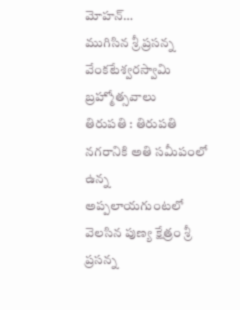మోహన్…
ముగిసిన శ్రీ ప్రసన్న వేంకటేశ్వరస్వామి బ్రహ్మోత్సవాలు
తిరుపతి : తిరుపతి నగరానికి అతి సమీపంలో ఉన్న అప్పలాయగుంటలో వెలసిన పుణ్య క్షేత్రం శ్రీ ప్రసన్న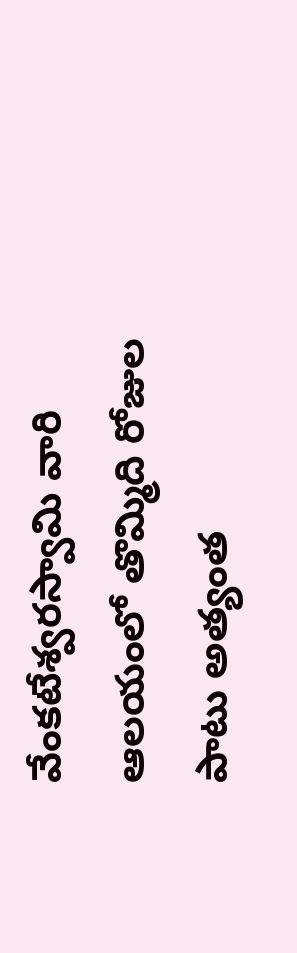వేంకటేశ్వరస్వామి వారి ఆలయంలో తొమ్మిది రోజుల పాటు అత్యంత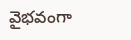వైభవంగా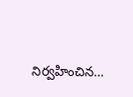నిర్వహించిన…